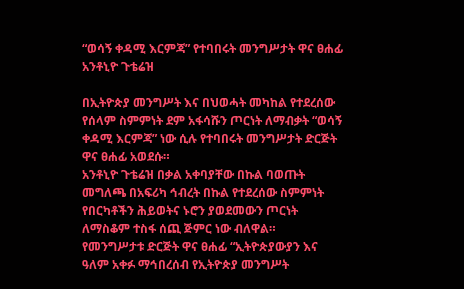“ወሳኝ ቀዳሚ እርምጃ” የተባበሩት መንግሥታት ዋና ፀሐፊ አንቶኒዮ ጉቴሬዝ

በኢትዮጵያ መንግሥት እና በህወሓት መካከል የተደረሰው የሰላም ስምምነት ደም አፋሳሹን ጦርነት ለማብቃት “ወሳኝ ቀዳሚ እርምጃ” ነው ሲሉ የተባበሩት መንግሥታት ድርጅት ዋና ፀሐፊ አወደሱ።
አንቶኒዮ ጉቴሬዝ በቃል አቀባያቸው በኩል ባወጡት መግለጫ በአፍሪካ ኅብረት በኩል የተደረሰው ስምምነት የበርካቶችን ሕይወትና ኑሮን ያወደመውን ጦርነት ለማስቆም ተስፋ ሰጪ ጅምር ነው ብለዋል።
የመንግሥታቱ ድርጅት ዋና ፀሐፊ “ኢትዮጵያውያን እና ዓለም አቀፉ ማኅበረሰብ የኢትዮጵያ መንግሥት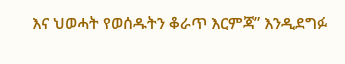እና ህወሓት የወሰዱትን ቆራጥ እርምጃ” እንዲደግፉ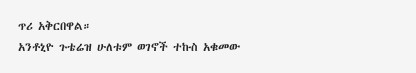ጥሪ አቅርበዋል።
አንቶኒዮ ጉቴሬዝ ሁለቱም ወገኖች ተኩስ አቁመው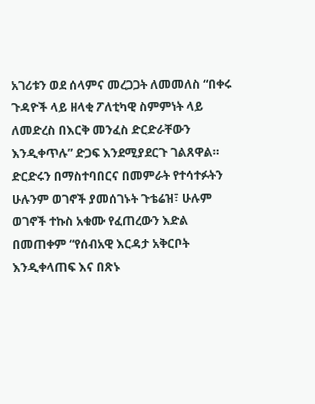አገሪቱን ወደ ሰላምና መረጋጋት ለመመለስ “በቀሩ ጉዳዮች ላይ ዘላቂ ፖለቲካዊ ስምምነት ላይ ለመድረስ በእርቅ መንፈስ ድርድራቸውን እንዲቀጥሉ” ድጋፍ እንደሚያደርጉ ገልጸዋል።
ድርድሩን በማስተባበርና በመምራት የተሳተፉትን ሁሉንም ወገኖች ያመሰገኑት ጉቴሬዝ፣ ሁሉም ወገኖች ተኩስ አቁሙ የፈጠረውን እድል በመጠቀም “የሰብአዊ እርዳታ አቅርቦት እንዲቀላጠፍ እና በጽኑ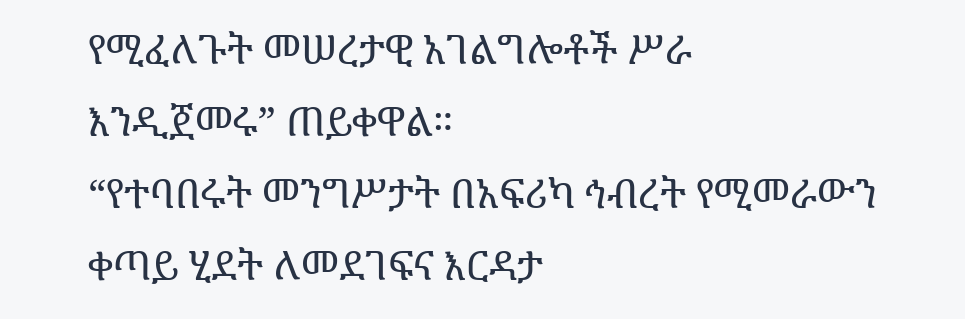የሚፈለጉት መሠረታዊ አገልግሎቶች ሥራ እንዲጀመሩ” ጠይቀዋል።
“የተባበሩት መንግሥታት በአፍሪካ ኅብረት የሚመራውን ቀጣይ ሂደት ለመደገፍና እርዳታ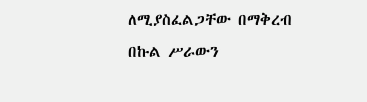ለሚያስፈልጋቸው በማቅረብ በኩል ሥራውን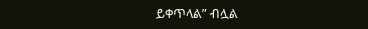ይቀጥላል” ብሏል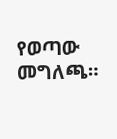የወጣው መግለጫ።